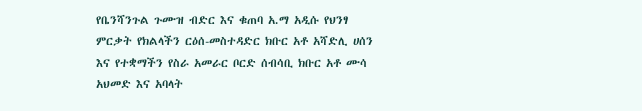የቤንሻንጉል ጉሙዝ ብድር እና ቁጠባ አ.ማ አዲሱ የህንፃ ምርቃት የክልላችን ርዕሰ-መስተዳድር ክቡር አቶ አሻድሊ ሀሰን እና የተቋማችን የስራ አመራር ቦርድ ሰብሳቢ ክቡር አቶ ሙሳ አህመድ እና አባላት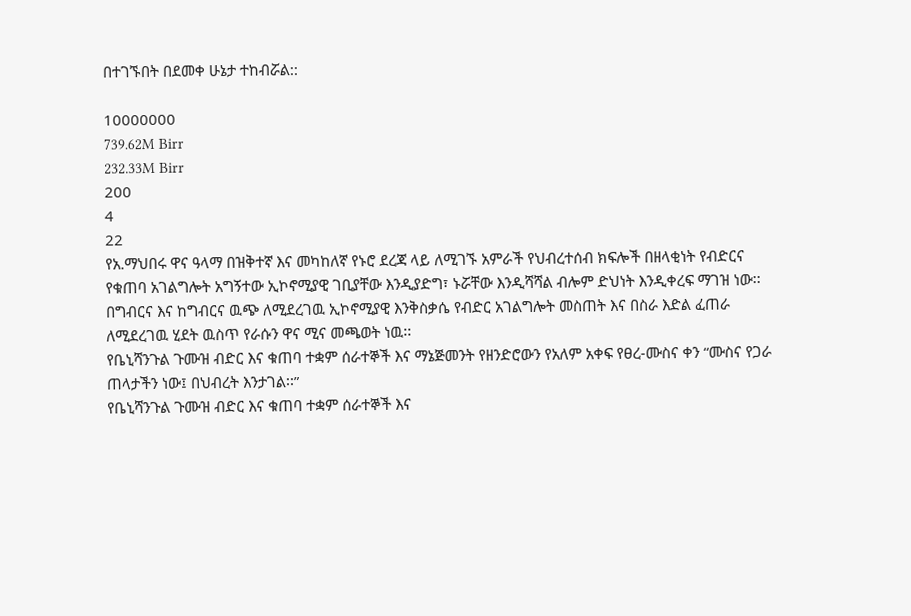በተገኙበት በደመቀ ሁኔታ ተከብሯል::

10000000
739.62M Birr
232.33M Birr
200
4
22
የአ.ማህበሩ ዋና ዓላማ በዝቅተኛ እና መካከለኛ የኑሮ ደረጃ ላይ ለሚገኙ አምራች የህብረተሰብ ክፍሎች በዘላቂነት የብድርና የቁጠባ አገልግሎት አግኝተው ኢኮኖሚያዊ ገቢያቸው እንዲያድግ፣ ኑሯቸው እንዲሻሻል ብሎም ድህነት እንዲቀረፍ ማገዝ ነው፡፡
በግብርና እና ከግብርና ዉጭ ለሚደረገዉ ኢኮኖሚያዊ እንቅስቃሴ የብድር አገልግሎት መስጠት እና በስራ እድል ፈጠራ ለሚደረገዉ ሂደት ዉስጥ የራሱን ዋና ሚና መጫወት ነዉ፡፡
የቤኒሻንጉል ጉሙዝ ብድር እና ቁጠባ ተቋም ሰራተኞች እና ማኔጅመንት የዘንድሮውን የአለም አቀፍ የፀረ-ሙስና ቀን “ሙስና የጋራ ጠላታችን ነው፤ በህብረት እንታገል፡፡”
የቤኒሻንጉል ጉሙዝ ብድር እና ቁጠባ ተቋም ሰራተኞች እና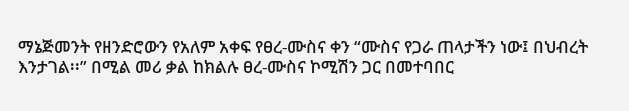ማኔጅመንት የዘንድሮውን የአለም አቀፍ የፀረ-ሙስና ቀን “ሙስና የጋራ ጠላታችን ነው፤ በህብረት እንታገል፡፡” በሚል መሪ ቃል ከክልሉ ፀረ-ሙስና ኮሚሽን ጋር በመተባበር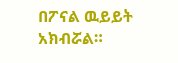በፖናል ዉይይት አክብሯል።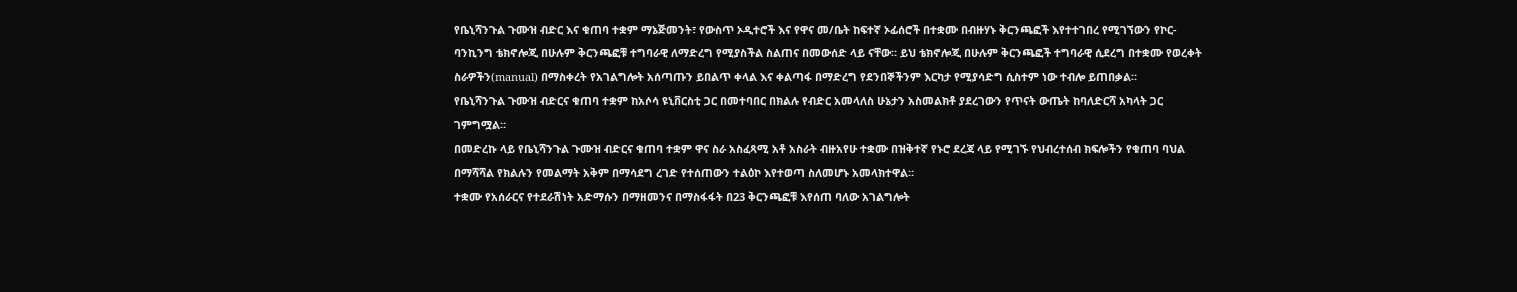የቤኒሻንጉል ጉሙዝ ብድር እና ቁጠባ ተቋም ማኔጅመንት፣ የውስጥ ኦዲተሮች እና የዋና መ/ቤት ከፍተኛ ኦፊሰሮች በተቋሙ በብዙሃኑ ቅርንጫፎች እየተተገበረ የሚገኘውን የኮር-ባንኪንግ ቴክኖሎጂ በሁሉም ቅርንጫፎቹ ተግባራዊ ለማድረግ የሚያስችል ስልጠና በመውሰድ ላይ ናቸው። ይህ ቴክኖሎጂ በሁሉም ቅርንጫፎች ተግባራዊ ሲደረግ በተቋሙ የወረቀት ስራዎችን(manual) በማስቀረት የአገልግሎት አሰጣጡን ይበልጥ ቀላል እና ቀልጣፋ በማድረግ የደንበኞችንም እርካታ የሚያሳድግ ሲስተም ነው ተብሎ ይጠበቃል።
የቤኒሻንጉል ጉሙዝ ብድርና ቁጠባ ተቋም ከአሶሳ ዩኒቨርስቲ ጋር በመተባበር በክልሉ የብድር አመላለስ ሁኔታን አስመልክቶ ያደረገውን የጥናት ውጤት ከባለድርሻ አካላት ጋር ገምግሟል።
በመድረኩ ላይ የቤኒሻንጉል ጉሙዝ ብድርና ቁጠባ ተቋም ዋና ስራ አስፈጻሚ አቶ አስራት ብዙአየሁ ተቋሙ በዝቅተኛ የኑሮ ደረጃ ላይ የሚገኙ የህብረተሰብ ክፍሎችን የቁጠባ ባህል በማሻሻል የክልሉን የመልማት አቅም በማሳደግ ረገድ የተሰጠውን ተልዕኮ እየተወጣ ስለመሆኑ አመላክተዋል።
ተቋሙ የአሰራርና የተደራሽነት አድማሱን በማዘመንና በማስፋፋት በ23 ቅርንጫፎቹ እየሰጠ ባለው አገልግሎት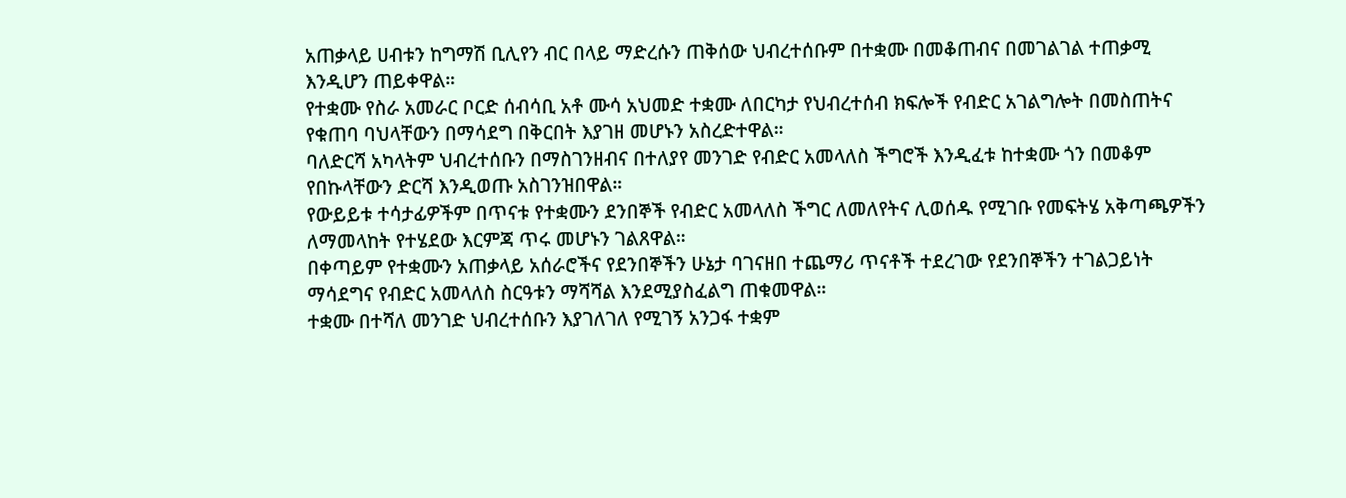አጠቃላይ ሀብቱን ከግማሽ ቢሊየን ብር በላይ ማድረሱን ጠቅሰው ህብረተሰቡም በተቋሙ በመቆጠብና በመገልገል ተጠቃሚ እንዲሆን ጠይቀዋል።
የተቋሙ የስራ አመራር ቦርድ ሰብሳቢ አቶ ሙሳ አህመድ ተቋሙ ለበርካታ የህብረተሰብ ክፍሎች የብድር አገልግሎት በመስጠትና የቁጠባ ባህላቸውን በማሳደግ በቅርበት እያገዘ መሆኑን አስረድተዋል።
ባለድርሻ አካላትም ህብረተሰቡን በማስገንዘብና በተለያየ መንገድ የብድር አመላለስ ችግሮች እንዲፈቱ ከተቋሙ ጎን በመቆም የበኩላቸውን ድርሻ እንዲወጡ አስገንዝበዋል።
የውይይቱ ተሳታፊዎችም በጥናቱ የተቋሙን ደንበኞች የብድር አመላለስ ችግር ለመለየትና ሊወሰዱ የሚገቡ የመፍትሄ አቅጣጫዎችን ለማመላከት የተሄደው እርምጃ ጥሩ መሆኑን ገልጸዋል።
በቀጣይም የተቋሙን አጠቃላይ አሰራሮችና የደንበኞችን ሁኔታ ባገናዘበ ተጨማሪ ጥናቶች ተደረገው የደንበኞችን ተገልጋይነት ማሳደግና የብድር አመላለስ ስርዓቱን ማሻሻል እንደሚያስፈልግ ጠቁመዋል።
ተቋሙ በተሻለ መንገድ ህብረተሰቡን እያገለገለ የሚገኝ አንጋፋ ተቋም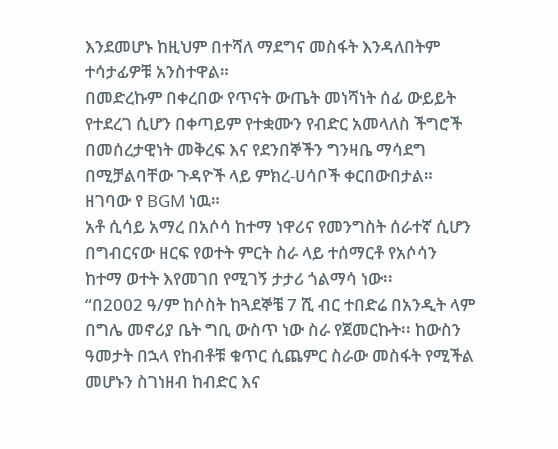እንደመሆኑ ከዚህም በተሻለ ማደግና መስፋት እንዳለበትም ተሳታፊዎቹ አንስተዋል።
በመድረኩም በቀረበው የጥናት ውጤት መነሻነት ሰፊ ውይይት የተደረገ ሲሆን በቀጣይም የተቋሙን የብድር አመላለስ ችግሮች በመሰረታዊነት መቅረፍ እና የደንበኞችን ግንዛቤ ማሳደግ በሚቻልባቸው ጉዳዮች ላይ ምክረ-ሀሳቦች ቀርበውበታል።
ዘገባው የ BGM ነዉ።
አቶ ሲሳይ አማረ በአሶሳ ከተማ ነዋሪና የመንግስት ሰራተኛ ሲሆን በግብርናው ዘርፍ የወተት ምርት ስራ ላይ ተሰማርቶ የአሶሳን ከተማ ወተት እየመገበ የሚገኝ ታታሪ ጎልማሳ ነው፡፡
“በ2002 ዓ/ም ከሶስት ከጓደኞቼ 7 ሺ ብር ተበድሬ በአንዲት ላም በግሌ መኖሪያ ቤት ግቢ ውስጥ ነው ስራ የጀመርኩት፡፡ ከውስን ዓመታት በኋላ የከብቶቹ ቁጥር ሲጨምር ስራው መስፋት የሚችል መሆኑን ስገነዘብ ከብድር እና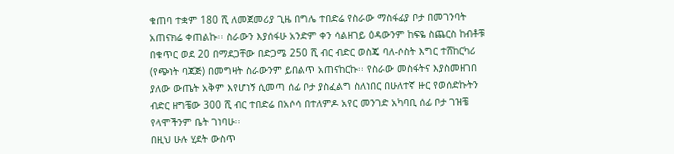ቁጠባ ተቋም 180 ሺ ለመጀመሪያ ጊዜ በግሌ ተበድሬ የስራው ማስፋፊያ ቦታ በመገንባት አጠናክሬ ቀጠልኩ፡፡ ስራውን እያሰፋሁ አንድም ቀን ሳልዘገይ ዕዳውንም ከፍዬ ስጨርስ ከብቶቹ በቁጥር ወደ 20 በማደጋቸው በድጋሜ 250 ሺ ብር ብድር ወስጄ ባለ-ሶስት እግር ተሸከርካሪ (የጭነት ባጃጅ) በመግዛት ስራውንም ይበልጥ አጠናከርኩ፡፡ የስራው መስፋትና እያስመዘገበ ያለው ውጤት አቅም እየሆነኝ ሲመጣ ሰፊ ቦታ ያስፈልግ ስለነበር በሁለተኛ ዙር የወሰድኩትን ብድር ዘግቼው 300 ሺ ብር ተበድሬ በአሶሳ በተለምዶ አየር መንገድ አካባቢ ሰፊ ቦታ ገዝቼ የላሞችንም ቤት ገነባሁ፡፡
በዚህ ሁሉ ሂደት ውስጥ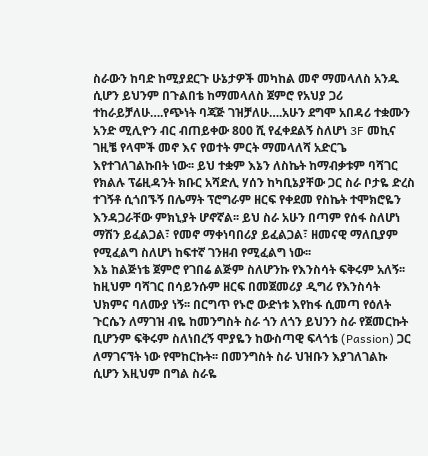ስራውን ከባድ ከሚያደርጉ ሁኔታዎች መካከል መኖ ማመላለስ አንዱ ሲሆን ይህንም በጉልበቴ ከማመላለስ ጀምሮ የአህያ ጋሪ ተከራይቻለሁ….የጭነት ባጃጅ ገዝቻለሁ….አሁን ደግሞ አበዳሪ ተቋሙን አንድ ሚሊዮን ብር ብጠይቀው 800 ሺ የፈቀደልኝ ስለሆነ 3F መኪና ገዚቼ የላሞች መኖ እና የወተት ምርት ማመላለሻ አድርጌ እየተገለገልኩበት ነው፡፡ ይህ ተቋም እኔን ለስኬት ከማብቃቱም ባሻገር የክልሉ ፕሬዚዳንት ክቡር አሻድሊ ሃሰን ከካቢኔያቸው ጋር ስራ ቦታዬ ድረስ ተገኝቶ ሲጎበኙኝ በሌማት ፕሮግራም ዘርፍ የቀደመ የስኬት ተሞክሮዬን እንዳጋራቸው ምክኒያት ሆኖኛል፡፡ ይህ ስራ አሁን በጣም የሰፋ ስለሆነ ማሽን ይፈልጋል፣ የመኖ ማቀነባበሪያ ይፈልጋል፣ ዘመናዊ ማለቢያም የሚፈልግ ስለሆነ ከፍተኛ ገንዘብ የሚፈልግ ነው፡፡
እኔ ከልጅነቴ ጀምሮ የገበሬ ልጅም ስለሆንኩ የእንስሳት ፍቅሩም አለኝ፡፡ ከዚህም ባሻገር በሳይንሱም ዘርፍ በመጀመሪያ ዲግሪ የእንስሳት ህክምና ባለሙያ ነኝ፡፡ በርግጥ የኑሮ ውድነቱ እየከፋ ሲመጣ የዕለት ጉርሴን ለማገዝ ብዬ ከመንግስት ስራ ጎን ለጎን ይህንን ስራ የጀመርኩት ቢሆንም ፍቅሩም ስለነበረኝ ሞያዬን ከውስጣዊ ፍላጎቴ (Passion) ጋር ለማገናኘት ነው የሞከርኩት፡፡ በመንግስት ስራ ህዝቡን እያገለገልኩ ሲሆን እዚህም በግል ስራዬ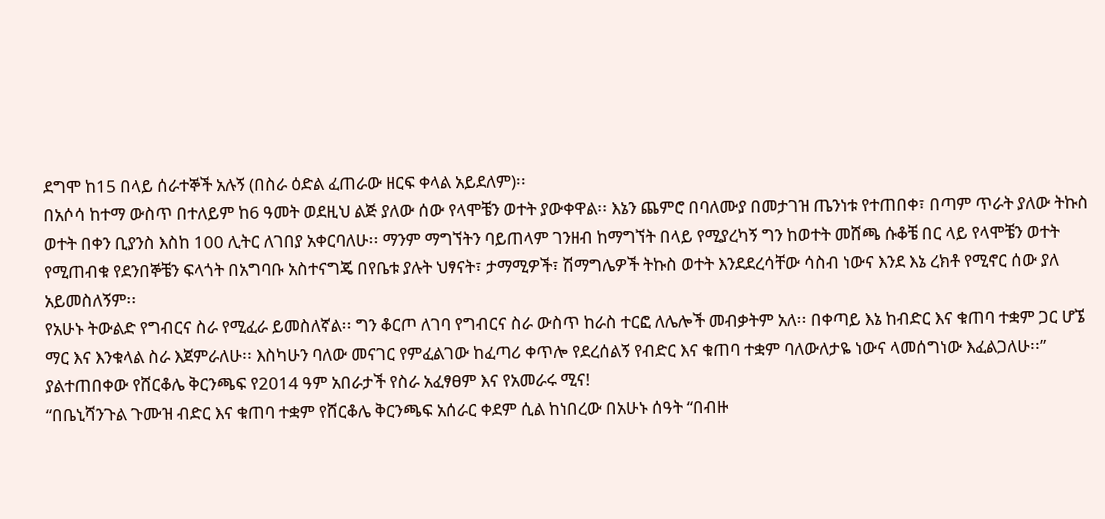ደግሞ ከ15 በላይ ሰራተኞች አሉኝ (በስራ ዕድል ፈጠራው ዘርፍ ቀላል አይደለም)፡፡
በአሶሳ ከተማ ውስጥ በተለይም ከ6 ዓመት ወደዚህ ልጅ ያለው ሰው የላሞቼን ወተት ያውቀዋል፡፡ እኔን ጨምሮ በባለሙያ በመታገዝ ጤንነቱ የተጠበቀ፣ በጣም ጥራት ያለው ትኩስ ወተት በቀን ቢያንስ እስከ 100 ሊትር ለገበያ አቀርባለሁ፡፡ ማንም ማግኘትን ባይጠላም ገንዘብ ከማግኘት በላይ የሚያረካኝ ግን ከወተት መሸጫ ሱቆቼ በር ላይ የላሞቼን ወተት የሚጠብቁ የደንበኞቼን ፍላጎት በአግባቡ አስተናግጄ በየቤቱ ያሉት ህፃናት፣ ታማሚዎች፣ ሽማግሌዎች ትኩስ ወተት እንደደረሳቸው ሳስብ ነውና እንደ እኔ ረክቶ የሚኖር ሰው ያለ አይመስለኝም፡፡
የአሁኑ ትውልድ የግብርና ስራ የሚፈራ ይመስለኛል፡፡ ግን ቆርጦ ለገባ የግብርና ስራ ውስጥ ከራስ ተርፎ ለሌሎች መብቃትም አለ፡፡ በቀጣይ እኔ ከብድር እና ቁጠባ ተቋም ጋር ሆኜ ማር እና እንቁላል ስራ እጀምራለሁ፡፡ እስካሁን ባለው መናገር የምፈልገው ከፈጣሪ ቀጥሎ የደረሰልኝ የብድር እና ቁጠባ ተቋም ባለውለታዬ ነውና ላመሰግነው እፈልጋለሁ፡፡”
ያልተጠበቀው የሸርቆሌ ቅርንጫፍ የ2014 ዓም አበራታች የስራ አፈፃፀም እና የአመራሩ ሚና!
“በቤኒሻንጉል ጉሙዝ ብድር እና ቁጠባ ተቋም የሸርቆሌ ቅርንጫፍ አሰራር ቀደም ሲል ከነበረው በአሁኑ ሰዓት “በብዙ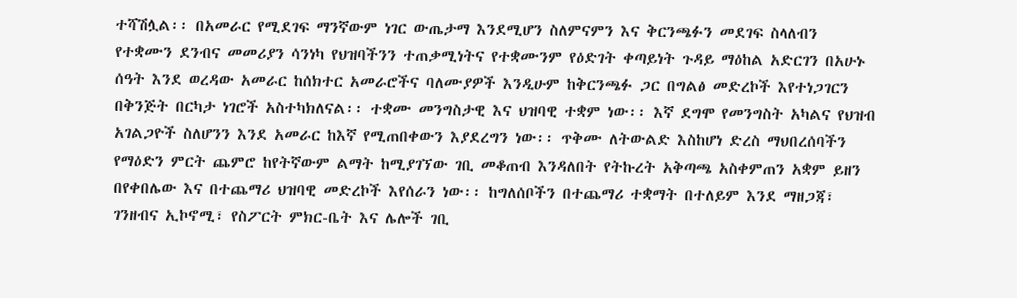ተሻሽሏል፡፡ በአመራር የሚደገፍ ማንኛውም ነገር ውጤታማ እንደሚሆን ስለምናምን እና ቅርንጫፉን መደገፍ ስላለብን የተቋሙን ደንብና መመሪያን ሳንነካ የህዝባችንን ተጠቃሚነትና የተቋሙንም የዕድገት ቀጣይነት ጉዳይ ማዕከል አድርገን በአሁኑ ሰዓት እንደ ወረዳው አመራር ከሰክተር አመራሮችና ባለሙያዎች እንዲሁም ከቅርንጫፉ ጋር በግልፅ መድረኮች እየተነጋገርን በቅንጅት በርካታ ነገሮች አስተካክለናል፡፡ ተቋሙ መንግስታዊ እና ህዝባዊ ተቋም ነው፡፡ እኛ ደግሞ የመንግስት አካልና የህዝብ አገልጋዮች ስለሆንን እንደ አመራር ከእኛ የሚጠበቀውን እያደረግን ነው፡፡ ጥቅሙ ለትውልድ እስከሆነ ድረስ ማህበረሰባችን የማዕድን ምርት ጨምሮ ከየትኛውም ልማት ከሚያገኘው ገቢ መቆጠብ እንዳለበት የትኩረት አቅጣጫ አስቀምጠን አቋም ይዘን በየቀበሌው እና በተጨማሪ ህዝባዊ መድረኮች እየሰራን ነው፡፡ ከግለሰቦችን በተጨማሪ ተቋማት በተለይም እንደ ማዘጋጃ፣ ገንዘብና ኢኮኖሚ፣ የስፖርት ምክር-ቤት እና ሌሎች ገቢ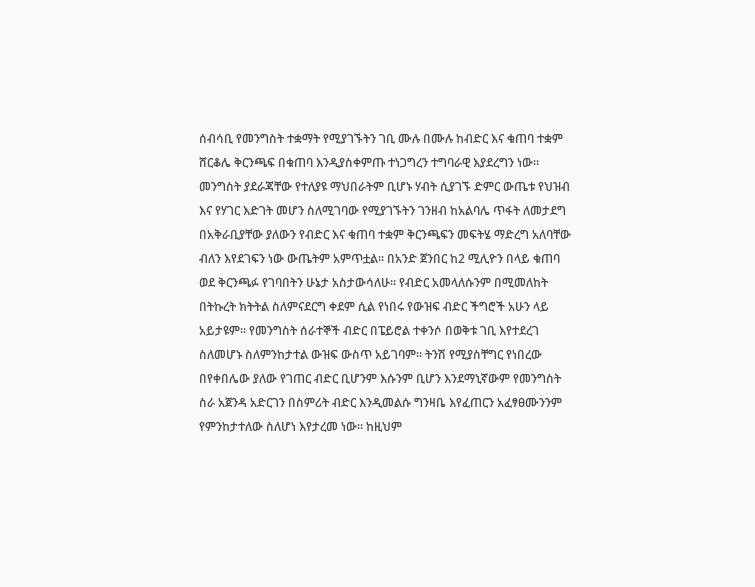ሰብሳቢ የመንግስት ተቋማት የሚያገኙትን ገቢ ሙሉ በሙሉ ከብድር እና ቁጠባ ተቋም ሸርቆሌ ቅርንጫፍ በቁጠባ እንዲያስቀምጡ ተነጋግረን ተግባራዊ እያደረግን ነው፡፡ መንግስት ያደራጃቸው የተለያዩ ማህበራትም ቢሆኑ ሃብት ሲያገኙ ድምር ውጤቱ የህዝብ እና የሃገር እድገት መሆን ስለሚገባው የሚያገኙትን ገንዘብ ከአልባሌ ጥፋት ለመታደግ በአቅራቢያቸው ያለውን የብድር እና ቁጠባ ተቋም ቅርንጫፍን መፍትሄ ማድረግ አለባቸው ብለን እየደገፍን ነው ውጤትም አምጥቷል፡፡ በአንድ ጀንበር ከ2 ሚሊዮን በላይ ቁጠባ ወደ ቅርንጫፉ የገባበትን ሁኔታ አስታውሳለሁ፡፡ የብድር አመላለሱንም በሚመለከት በትኩረት ክትትል ስለምናደርግ ቀደም ሲል የነበሩ የውዝፍ ብድር ችግሮች አሁን ላይ አይታዩም፡፡ የመንግስት ሰራተኞች ብድር በፔይሮል ተቀንሶ በወቅቱ ገቢ እየተደረገ ስለመሆኑ ስለምንከታተል ውዝፍ ውስጥ አይገባም፡፡ ትንሽ የሚያስቸግር የነበረው በየቀበሌው ያለው የገጠር ብድር ቢሆንም እሱንም ቢሆን እንደማኒኛውም የመንግስት ስራ አጀንዳ አድርገን በስምሪት ብድር እንዲመልሱ ግንዛቤ እየፈጠርን አፈፃፀሙንንም የምንከታተለው ስለሆነ እየታረመ ነው፡፡ ከዚህም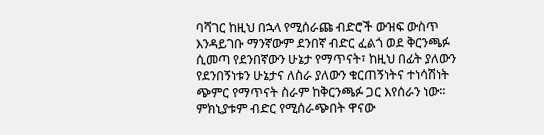ባሻገር ከዚህ በኋላ የሚሰራጩ ብድሮች ውዝፍ ውስጥ እንዳይገቡ ማንኛውም ደንበኛ ብድር ፈልጎ ወደ ቅርንጫፉ ሲመጣ የደንበኛውን ሁኔታ የማጥናት፣ ከዚህ በፊት ያለውን የደንበኝነቱን ሁኔታና ለስራ ያለውን ቁርጠኝነትና ተነሳሽነት ጭምር የማጥናት ስራም ከቅርንጫፉ ጋር እየሰራን ነው፡፡ ምክኒያቱም ብድር የሚሰራጭበት ዋናው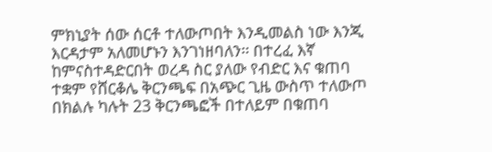ምክኒያት ሰው ሰርቶ ተለውጦበት እንዲመልስ ነው እንጂ እርዳታም አለመሆኑን እንገነዘባለን፡፡ በተረፈ እኛ ከምናስተዳድርበት ወረዳ ስር ያለው የብድር እና ቁጠባ ተቋም የሸርቆሌ ቅርንጫፍ በአጭር ጊዜ ውስጥ ተለውጦ በክልሉ ካሉት 23 ቅርንጫፎች በተለይም በቁጠባ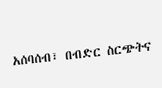አሰባሰብ፣ በብድር ስርጭትና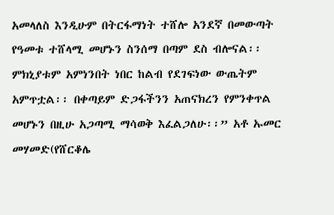አመላለስ እንዲሁም በትርፋማነት ተሸሎ አንደኛ በመውጣት የዓመቱ ተሸላሚ መሆኑን ስንሰማ በጣም ደስ ብሎናል፡፡ ምክኒያቱም አምነንበት ነበር ከልብ የደገፍነው ውጤትም አምጥቷል፡፡ በቀጣይም ድጋፋችንን አጠናክረን የምንቀጥል መሆኑን በዚሁ አጋጣሚ ማሳወቅ እፈልጋለሁ፡፡” አቶ ኡመር መሃመድ(የሸርቆሌ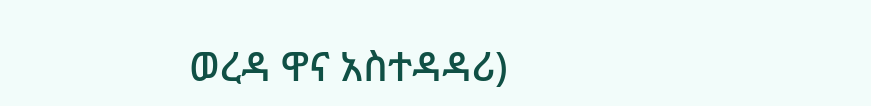ወረዳ ዋና አስተዳዳሪ)